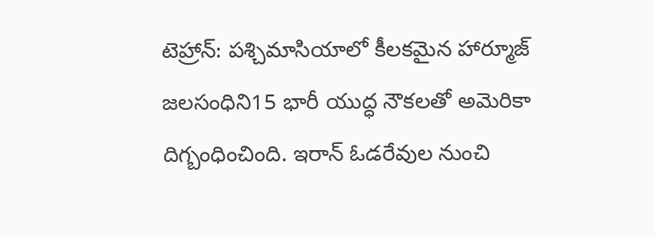టెహ్రాన్: పశ్చిమాసియాలో కీలకమైన హార్మూజ్ జలసంధిని15 భారీ యుద్ధ నౌకలతో అమెరికా దిగ్బంధించింది. ఇరాన్ ఓడరేవుల నుంచి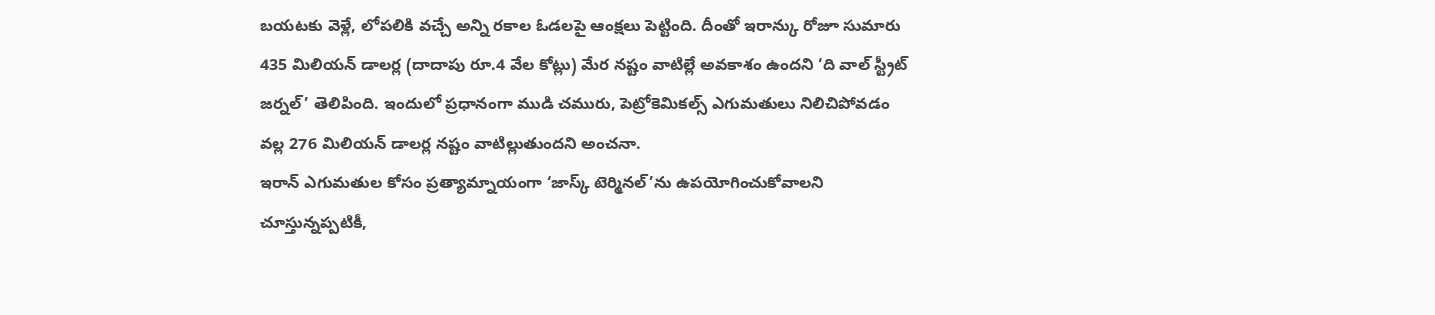బయటకు వెళ్లే, లోపలికి వచ్చే అన్ని రకాల ఓడలపై ఆంక్షలు పెట్టింది. దీంతో ఇరాన్కు రోజూ సుమారు 435 మిలియన్ డాలర్ల (దాదాపు రూ.4 వేల కోట్లు) మేర నష్టం వాటిల్లే అవకాశం ఉందని ‘ది వాల్ స్ట్రీట్ జర్నల్’ తెలిపింది. ఇందులో ప్రధానంగా ముడి చమురు, పెట్రోకెమికల్స్ ఎగుమతులు నిలిచిపోవడం వల్ల 276 మిలియన్ డాలర్ల నష్టం వాటిల్లుతుందని అంచనా.
ఇరాన్ ఎగుమతుల కోసం ప్రత్యామ్నాయంగా ‘జాస్క్ టెర్మినల్’ను ఉపయోగించుకోవాలని చూస్తున్నప్పటికీ,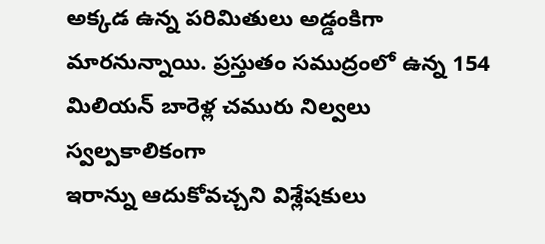అక్కడ ఉన్న పరిమితులు అడ్డంకిగా మారనున్నాయి. ప్రస్తుతం సముద్రంలో ఉన్న 154 మిలియన్ బారెళ్ల చమురు నిల్వలు స్వల్పకాలికంగా
ఇరాన్ను ఆదుకోవచ్చని విశ్లేషకులు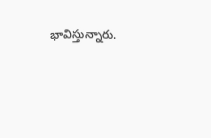భావిస్తున్నారు.